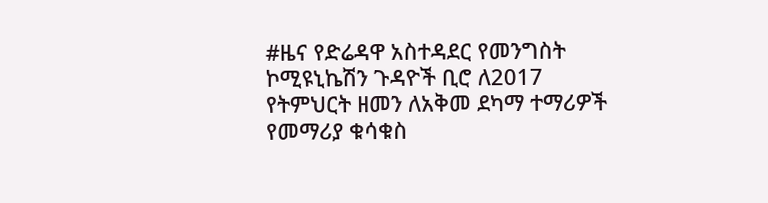#ዜና የድሬዳዋ አስተዳደር የመንግስት ኮሚዩኒኬሽን ጉዳዮች ቢሮ ለ2017 የትምህርት ዘመን ለአቅመ ደካማ ተማሪዎች የመማሪያ ቁሳቁስ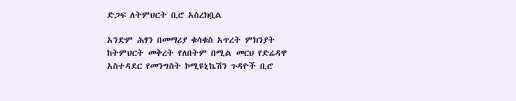ድጋፍ ለትምህርት ቢሮ አስረክቧል

አንድም ሕፃን በመማሪያ ቁሳቁስ አጥረት ምክንያት ከትምህርት መቅረት የለበትም በሚል መርህ የድሬዳዋ አስተዳደር የመንግስት ኮሚዩኒኬሽን ጉዳዮች ቢሮ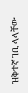ዝቅተኛ ገቢ ላላቸው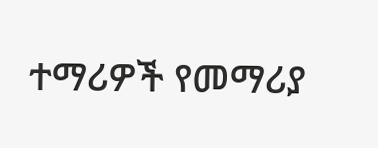ተማሪዎች የመማሪያ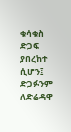ቁሳቁስ ድጋፍ ያበረከተ ሲሆን፤ ድጋፉንም ለድሬዳዋ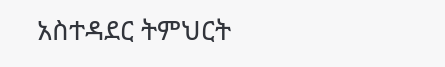አስተዳደር ትምህርት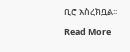ቢሮ አስረክቧል፡፡

Read More